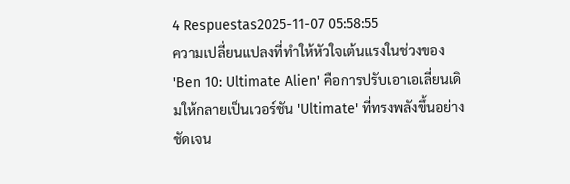4 Respuestas2025-11-07 05:58:55
ความเปลี่ยนแปลงที่ทำให้หัวใจเต้นแรงในช่วงของ 'Ben 10: Ultimate Alien' คือการปรับเอาเอเลี่ยนเดิมให้กลายเป็นเวอร์ชัน 'Ultimate' ที่ทรงพลังขึ้นอย่างชัดเจน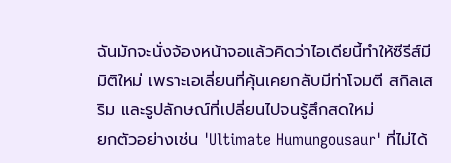ฉันมักจะนั่งจ้องหน้าจอแล้วคิดว่าไอเดียนี้ทำให้ซีรีส์มีมิติใหม่ เพราะเอเลี่ยนที่คุ้นเคยกลับมีท่าโจมตี สกิลเสริม และรูปลักษณ์ที่เปลี่ยนไปจนรู้สึกสดใหม่
ยกตัวอย่างเช่น 'Ultimate Humungousaur' ที่ไม่ได้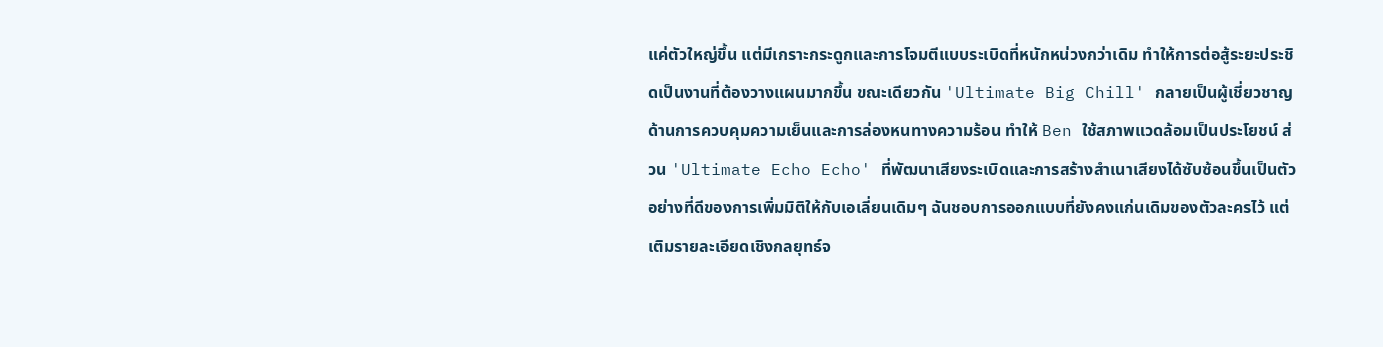แค่ตัวใหญ่ขึ้น แต่มีเกราะกระดูกและการโจมตีแบบระเบิดที่หนักหน่วงกว่าเดิม ทำให้การต่อสู้ระยะประชิดเป็นงานที่ต้องวางแผนมากขึ้น ขณะเดียวกัน 'Ultimate Big Chill' กลายเป็นผู้เชี่ยวชาญด้านการควบคุมความเย็นและการล่องหนทางความร้อน ทำให้ Ben ใช้สภาพแวดล้อมเป็นประโยชน์ ส่วน 'Ultimate Echo Echo' ที่พัฒนาเสียงระเบิดและการสร้างสำเนาเสียงได้ซับซ้อนขึ้นเป็นตัวอย่างที่ดีของการเพิ่มมิติให้กับเอเลี่ยนเดิมๆ ฉันชอบการออกแบบที่ยังคงแก่นเดิมของตัวละครไว้ แต่เติมรายละเอียดเชิงกลยุทธ์จ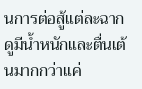นการต่อสู้แต่ละฉากดูมีน้ำหนักและตื่นเต้นมากกว่าแค่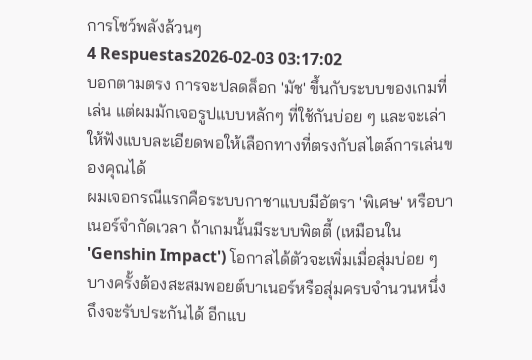การโชว์พลังล้วนๆ
4 Respuestas2026-02-03 03:17:02
บอกตามตรง การจะปลดล็อก 'มัช' ขึ้นกับระบบของเกมที่เล่น แต่ผมมักเจอรูปแบบหลักๆ ที่ใช้กันบ่อย ๆ และจะเล่าให้ฟังแบบละเอียดพอให้เลือกทางที่ตรงกับสไตล์การเล่นของคุณได้
ผมเจอกรณีแรกคือระบบกาชาแบบมีอัตรา 'พิเศษ' หรือบาเนอร์จำกัดเวลา ถ้าเกมนั้นมีระบบพิตตี้ (เหมือนใน 'Genshin Impact') โอกาสได้ตัวจะเพิ่มเมื่อสุ่มบ่อย ๆ บางครั้งต้องสะสมพอยต์บาเนอร์หรือสุ่มครบจำนวนหนึ่งถึงจะรับประกันได้ อีกแบ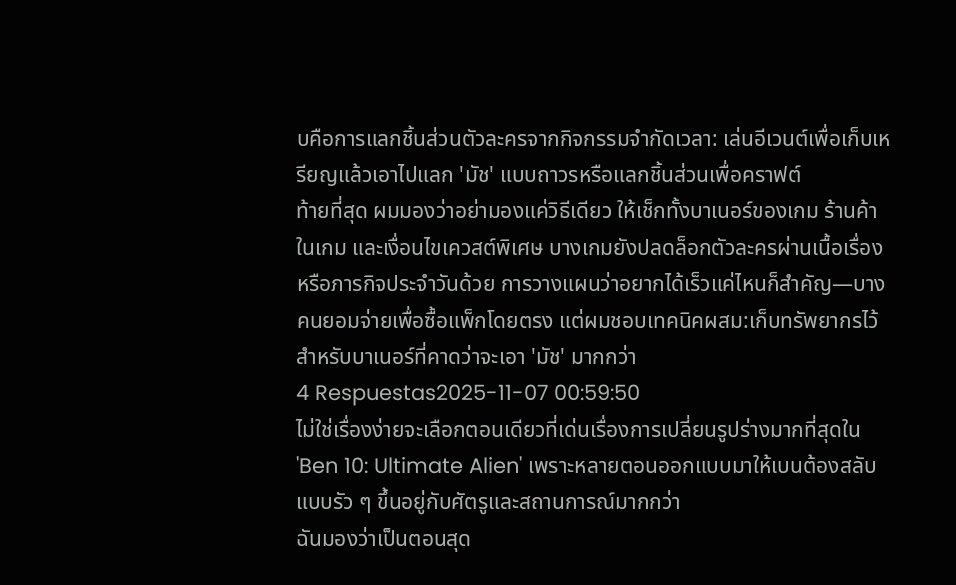บคือการแลกชิ้นส่วนตัวละครจากกิจกรรมจำกัดเวลา: เล่นอีเวนต์เพื่อเก็บเหรียญแล้วเอาไปแลก 'มัช' แบบถาวรหรือแลกชิ้นส่วนเพื่อคราฟต์
ท้ายที่สุด ผมมองว่าอย่ามองแค่วิธีเดียว ให้เช็กทั้งบาเนอร์ของเกม ร้านค้าในเกม และเงื่อนไขเควสต์พิเศษ บางเกมยังปลดล็อกตัวละครผ่านเนื้อเรื่องหรือภารกิจประจำวันด้วย การวางแผนว่าอยากได้เร็วแค่ไหนก็สำคัญ—บางคนยอมจ่ายเพื่อซื้อแพ็กโดยตรง แต่ผมชอบเทคนิคผสม:เก็บทรัพยากรไว้สำหรับบาเนอร์ที่คาดว่าจะเอา 'มัช' มากกว่า
4 Respuestas2025-11-07 00:59:50
ไม่ใช่เรื่องง่ายจะเลือกตอนเดียวที่เด่นเรื่องการเปลี่ยนรูปร่างมากที่สุดใน 'Ben 10: Ultimate Alien' เพราะหลายตอนออกแบบมาให้เบนต้องสลับแบบรัว ๆ ขึ้นอยู่กับศัตรูและสถานการณ์มากกว่า
ฉันมองว่าเป็นตอนสุด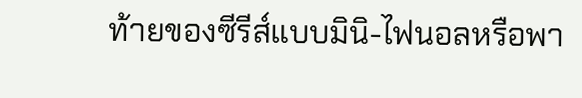ท้ายของซีรีส์แบบมินิ-ไฟนอลหรือพา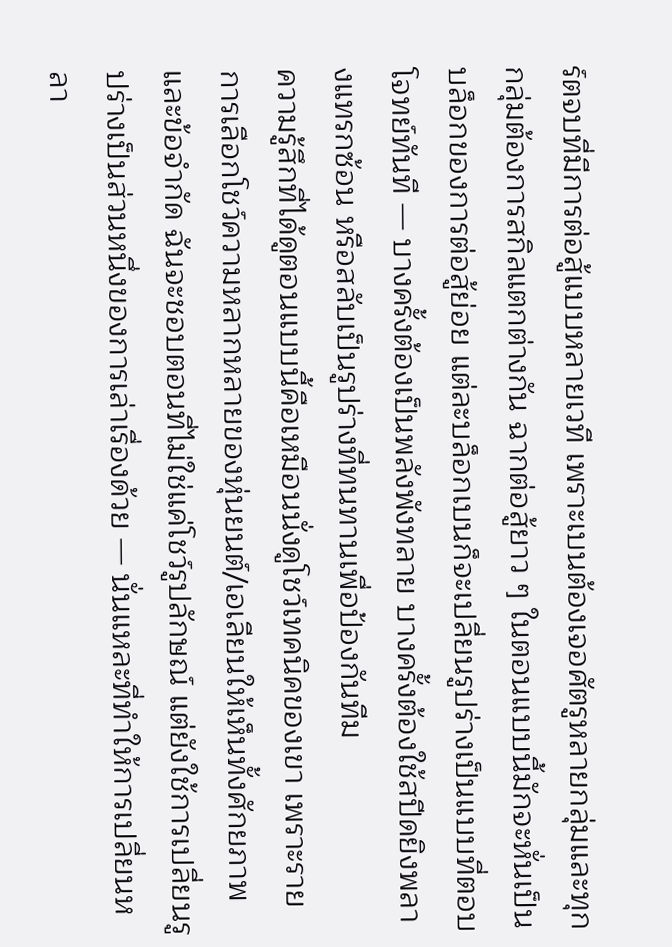ร์ตจบที่มีการต่อสู้แบบหลายเวที เพราะเบนต้องเจอศัตรูหลายกลุ่มและทุกกลุ่มต้องการสกิลแตกต่างกัน ฉากต่อสู้ยาว ๆ ในตอนแบบนี้มักจะหั่นเป็นบล็อกของการต่อสู้ย่อย แต่ละบล็อกเบนก็จะเปลี่ยนรูปร่างเป็นแบบที่ตอบโจทย์ทันที — บางครั้งต้องเป็นพลังพังทลาย บางครั้งต้องใช้สปีดยิงพลางแทรกซ้อน หรือสลับเป็นรูปร่างที่ทนทานเพื่อป้องกันทีม
ความรู้สึกที่ได้ดูตอนแบบนี้คือเหมือนนั่งดูโชว์เทคนิคของเขา เพราะรายการเลือกโชว์ความหลากหลายของหุ่นยนต์/เอเลียนให้เห็นทั้งศักยภาพและข้อจำกัด ฉันจะชอบตอนที่ไม่ใช่แค่โชว์รูปลักษณ์ แต่ยังใช้การเปลี่ยนรูปร่างเป็นส่วนหนึ่งของการเล่าเรื่องด้วย — นั่นแหละที่ทำให้การเปลี่ยนหลา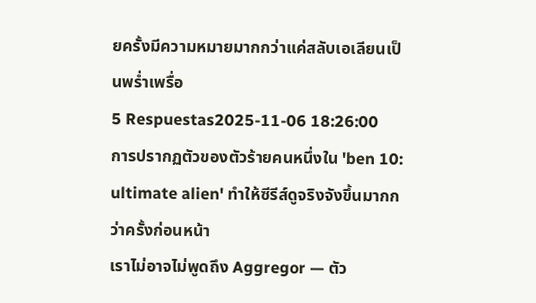ยครั้งมีความหมายมากกว่าแค่สลับเอเลียนเป็นพร่ำเพรื่อ
5 Respuestas2025-11-06 18:26:00
การปรากฏตัวของตัวร้ายคนหนึ่งใน 'ben 10: ultimate alien' ทำให้ซีรีส์ดูจริงจังขึ้นมากกว่าครั้งก่อนหน้า
เราไม่อาจไม่พูดถึง Aggregor — ตัว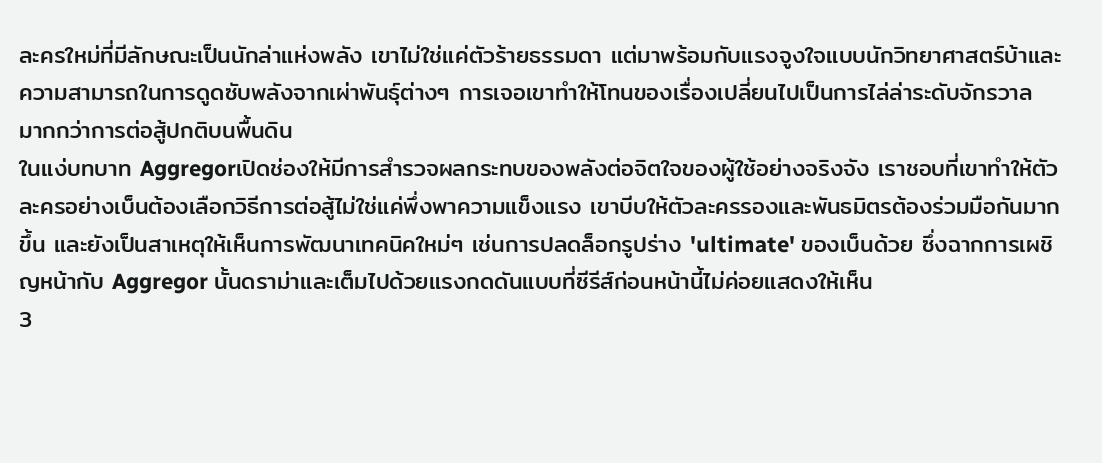ละครใหม่ที่มีลักษณะเป็นนักล่าแห่งพลัง เขาไม่ใช่แค่ตัวร้ายธรรมดา แต่มาพร้อมกับแรงจูงใจแบบนักวิทยาศาสตร์บ้าและความสามารถในการดูดซับพลังจากเผ่าพันธุ์ต่างๆ การเจอเขาทำให้โทนของเรื่องเปลี่ยนไปเป็นการไล่ล่าระดับจักรวาล มากกว่าการต่อสู้ปกติบนพื้นดิน
ในแง่บทบาท Aggregorเปิดช่องให้มีการสำรวจผลกระทบของพลังต่อจิตใจของผู้ใช้อย่างจริงจัง เราชอบที่เขาทำให้ตัวละครอย่างเบ็นต้องเลือกวิธีการต่อสู้ไม่ใช่แค่พึ่งพาความแข็งแรง เขาบีบให้ตัวละครรองและพันธมิตรต้องร่วมมือกันมากขึ้น และยังเป็นสาเหตุให้เห็นการพัฒนาเทคนิคใหม่ๆ เช่นการปลดล็อกรูปร่าง 'ultimate' ของเบ็นด้วย ซึ่งฉากการเผชิญหน้ากับ Aggregor นั้นดราม่าและเต็มไปด้วยแรงกดดันแบบที่ซีรีส์ก่อนหน้านี้ไม่ค่อยแสดงให้เห็น
3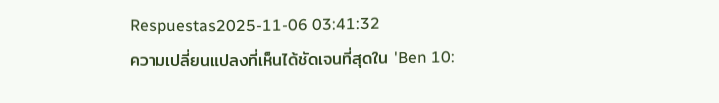Respuestas2025-11-06 03:41:32
ความเปลี่ยนแปลงที่เห็นได้ชัดเจนที่สุดใน 'Ben 10: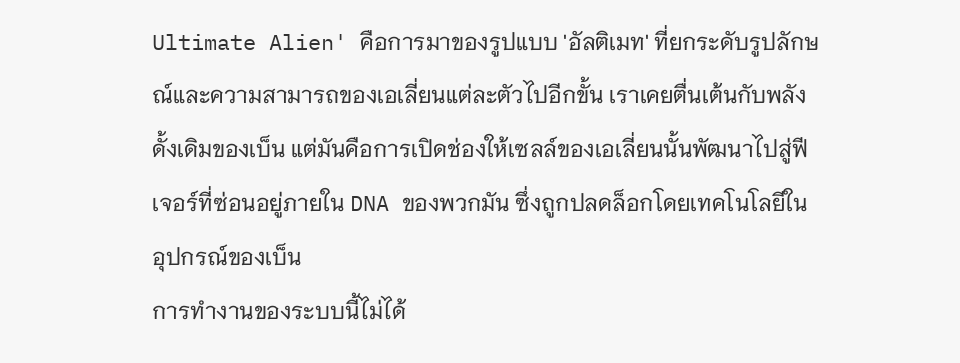Ultimate Alien' คือการมาของรูปแบบ 'อัลติเมท' ที่ยกระดับรูปลักษณ์และความสามารถของเอเลี่ยนแต่ละตัวไปอีกขั้น เราเคยตื่นเต้นกับพลังดั้งเดิมของเบ็น แต่มันคือการเปิดช่องให้เซลล์ของเอเลี่ยนนั้นพัฒนาไปสู่ฟีเจอร์ที่ซ่อนอยู่ภายใน DNA ของพวกมัน ซึ่งถูกปลดล็อกโดยเทคโนโลยีในอุปกรณ์ของเบ็น
การทำงานของระบบนี้ไม่ได้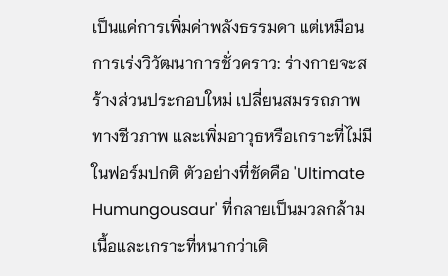เป็นแค่การเพิ่มค่าพลังธรรมดา แต่เหมือนการเร่งวิวัฒนาการชั่วคราว: ร่างกายจะสร้างส่วนประกอบใหม่ เปลี่ยนสมรรถภาพทางชีวภาพ และเพิ่มอาวุธหรือเกราะที่ไม่มีในฟอร์มปกติ ตัวอย่างที่ชัดคือ 'Ultimate Humungousaur' ที่กลายเป็นมวลกล้ามเนื้อและเกราะที่หนากว่าเดิ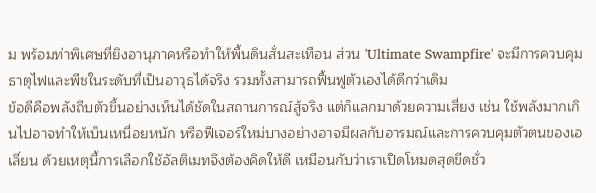ม พร้อมท่าพิเศษที่ยิงอานุภาคหรือทำให้พื้นดินสั่นสะเทือน ส่วน 'Ultimate Swampfire' จะมีการควบคุมธาตุไฟและพืชในระดับที่เป็นอาวุธได้จริง รวมทั้งสามารถฟื้นฟูตัวเองได้ดีกว่าเดิม
ข้อดีคือพลังถีบตัวขึ้นอย่างเห็นได้ชัดในสถานการณ์สู้จริง แต่ก็แลกมาด้วยความเสี่ยง เช่น ใช้พลังมากเกินไปอาจทำให้เบ็นเหนื่อยหนัก หรือฟีเจอร์ใหม่บางอย่างอาจมีผลกับอารมณ์และการควบคุมตัวตนของเอเลี่ยน ด้วยเหตุนี้การเลือกใช้อัลติเมทจึงต้องคิดให้ดี เหมือนกับว่าเราเปิดโหมดสุดขีดชั่ว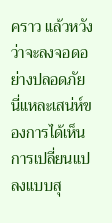คราว แล้วหวังว่าจะลงจอดอย่างปลอดภัย นี่แหละเสน่ห์ของการได้เห็นการเปลี่ยนแปลงแบบสุ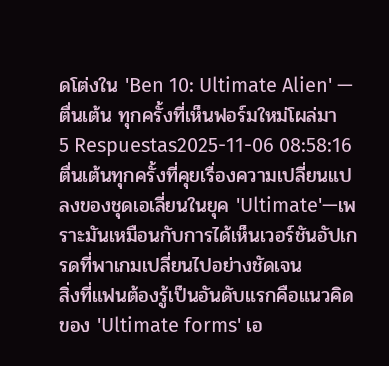ดโต่งใน 'Ben 10: Ultimate Alien' — ตื่นเต้น ทุกครั้งที่เห็นฟอร์มใหม่โผล่มา
5 Respuestas2025-11-06 08:58:16
ตื่นเต้นทุกครั้งที่คุยเรื่องความเปลี่ยนแปลงของชุดเอเลี่ยนในยุค 'Ultimate'—เพราะมันเหมือนกับการได้เห็นเวอร์ชันอัปเกรดที่พาเกมเปลี่ยนไปอย่างชัดเจน
สิ่งที่แฟนต้องรู้เป็นอันดับแรกคือแนวคิดของ 'Ultimate forms' เอ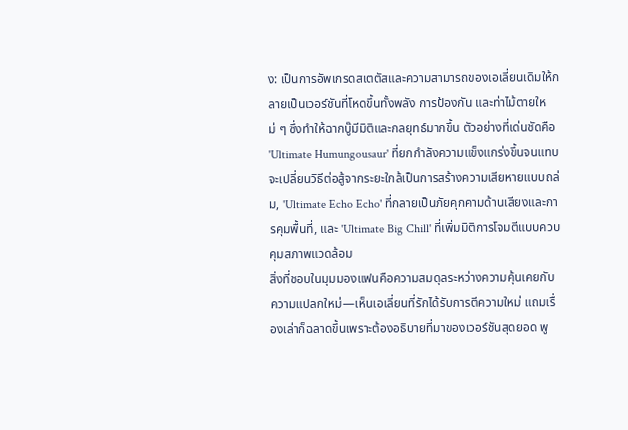ง: เป็นการอัพเกรดสเตตัสและความสามารถของเอเลี่ยนเดิมให้กลายเป็นเวอร์ชันที่โหดขึ้นทั้งพลัง การป้องกัน และท่าไม้ตายใหม่ ๆ ซึ่งทำให้ฉากบู๊มีมิติและกลยุทธ์มากขึ้น ตัวอย่างที่เด่นชัดคือ 'Ultimate Humungousaur' ที่ยกกำลังความแข็งแกร่งขึ้นจนแทบจะเปลี่ยนวิธีต่อสู้จากระยะใกล้เป็นการสร้างความเสียหายแบบถล่ม, 'Ultimate Echo Echo' ที่กลายเป็นภัยคุกคามด้านเสียงและการคุมพื้นที่, และ 'Ultimate Big Chill' ที่เพิ่มมิติการโจมตีแบบควบคุมสภาพแวดล้อม
สิ่งที่ชอบในมุมมองแฟนคือความสมดุลระหว่างความคุ้นเคยกับความแปลกใหม่—เห็นเอเลี่ยนที่รักได้รับการตีความใหม่ แถมเรื่องเล่าก็ฉลาดขึ้นเพราะต้องอธิบายที่มาของเวอร์ชันสุดยอด พู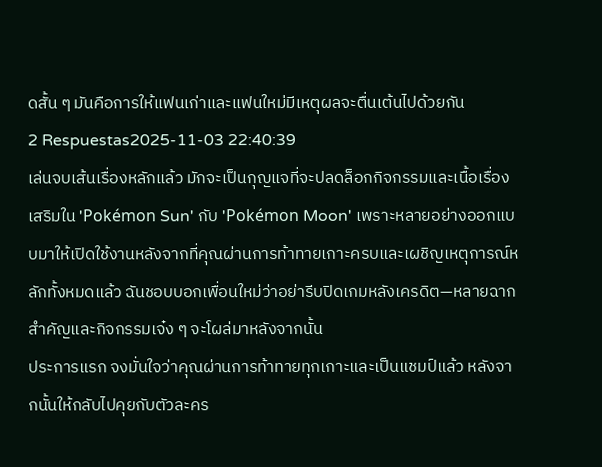ดสั้น ๆ มันคือการให้แฟนเก่าและแฟนใหม่มีเหตุผลจะตื่นเต้นไปด้วยกัน
2 Respuestas2025-11-03 22:40:39
เล่นจบเส้นเรื่องหลักแล้ว มักจะเป็นกุญแจที่จะปลดล็อกกิจกรรมและเนื้อเรื่องเสริมใน 'Pokémon Sun' กับ 'Pokémon Moon' เพราะหลายอย่างออกแบบมาให้เปิดใช้งานหลังจากที่คุณผ่านการท้าทายเกาะครบและเผชิญเหตุการณ์หลักทั้งหมดแล้ว ฉันชอบบอกเพื่อนใหม่ว่าอย่ารีบปิดเกมหลังเครดิต—หลายฉากสําคัญและกิจกรรมเจ๋ง ๆ จะโผล่มาหลังจากนั้น
ประการแรก จงมั่นใจว่าคุณผ่านการท้าทายทุกเกาะและเป็นแชมป์แล้ว หลังจากนั้นให้กลับไปคุยกับตัวละคร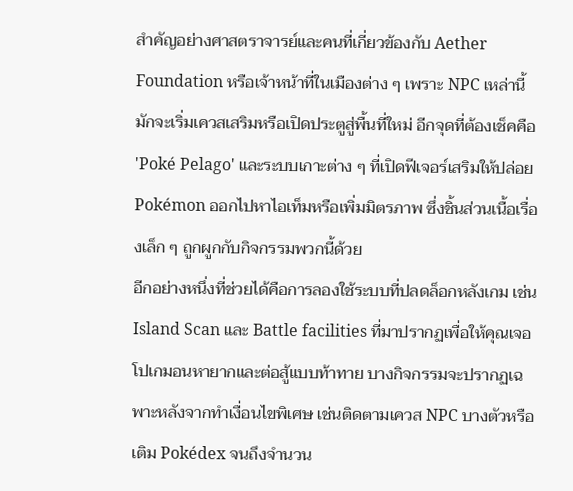สำคัญอย่างศาสตราจารย์และคนที่เกี่ยวข้องกับ Aether Foundation หรือเจ้าหน้าที่ในเมืองต่าง ๆ เพราะ NPC เหล่านี้มักจะเริ่มเควสเสริมหรือเปิดประตูสู่พื้นที่ใหม่ อีกจุดที่ต้องเช็คคือ 'Poké Pelago' และระบบเกาะต่าง ๆ ที่เปิดฟีเจอร์เสริมให้ปล่อย Pokémon ออกไปหาไอเท็มหรือเพิ่มมิตรภาพ ซึ่งชิ้นส่วนเนื้อเรื่องเล็ก ๆ ถูกผูกกับกิจกรรมพวกนี้ด้วย
อีกอย่างหนึ่งที่ช่วยได้คือการลองใช้ระบบที่ปลดล็อกหลังเกม เช่น Island Scan และ Battle facilities ที่มาปรากฏเพื่อให้คุณเจอโปเกมอนหายากและต่อสู้แบบท้าทาย บางกิจกรรมจะปรากฏเฉพาะหลังจากทำเงื่อนไขพิเศษ เช่นติดตามเควส NPC บางตัวหรือเติม Pokédex จนถึงจำนวน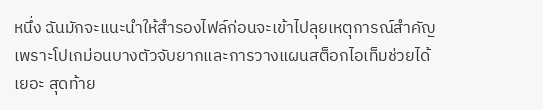หนึ่ง ฉันมักจะแนะนำให้สำรองไฟล์ก่อนจะเข้าไปลุยเหตุการณ์สำคัญ เพราะโปเกม่อนบางตัวจับยากและการวางแผนสต็อกไอเท็มช่วยได้เยอะ สุดท้าย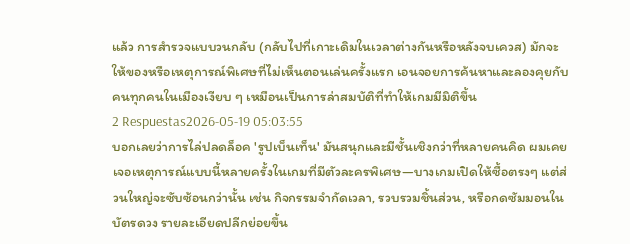แล้ว การสำรวจแบบวนกลับ (กลับไปที่เกาะเดิมในเวลาต่างกันหรือหลังจบเควส) มักจะให้ของหรือเหตุการณ์พิเศษที่ไม่เห็นตอนเล่นครั้งแรก เอนจอยการค้นหาและลองคุยกับคนทุกคนในเมืองเงียบ ๆ เหมือนเป็นการล่าสมบัติที่ทำให้เกมมีมิติขึ้น
2 Respuestas2026-05-19 05:03:55
บอกเลยว่าการไล่ปลดล็อค 'รูปเบ็นเท็น' มันสนุกและมีชั้นเชิงกว่าที่หลายคนคิด ผมเคยเจอเหตุการณ์แบบนี้หลายครั้งในเกมที่มีตัวละครพิเศษ—บางเกมเปิดให้ซื้อตรงๆ แต่ส่วนใหญ่จะซับซ้อนกว่านั้น เช่น กิจกรรมจำกัดเวลา, รวบรวมชิ้นส่วน, หรือกดซัมมอนในบัตรดวง รายละเอียดปลีกย่อยขึ้น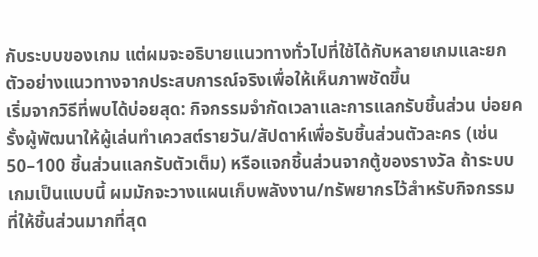กับระบบของเกม แต่ผมจะอธิบายแนวทางทั่วไปที่ใช้ได้กับหลายเกมและยกตัวอย่างแนวทางจากประสบการณ์จริงเพื่อให้เห็นภาพชัดขึ้น
เริ่มจากวิธีที่พบได้บ่อยสุด: กิจกรรมจำกัดเวลาและการแลกรับชิ้นส่วน บ่อยครั้งผู้พัฒนาให้ผู้เล่นทำเควสต์รายวัน/สัปดาห์เพื่อรับชิ้นส่วนตัวละคร (เช่น 50–100 ชิ้นส่วนแลกรับตัวเต็ม) หรือแจกชิ้นส่วนจากตู้ของรางวัล ถ้าระบบเกมเป็นแบบนี้ ผมมักจะวางแผนเก็บพลังงาน/ทรัพยากรไว้สำหรับกิจกรรมที่ให้ชิ้นส่วนมากที่สุด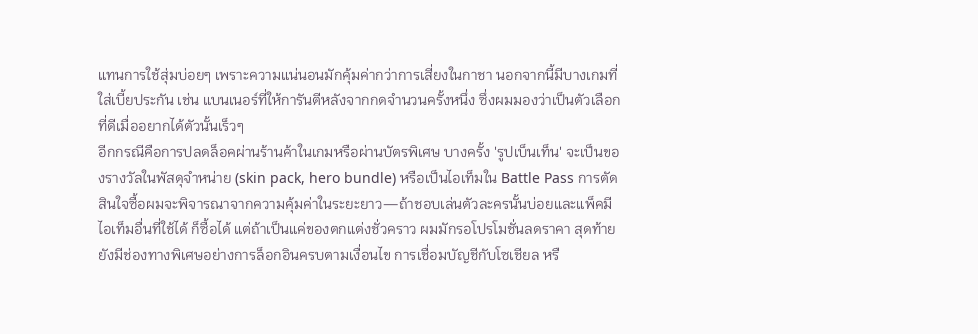แทนการใช้สุ่มบ่อยๆ เพราะความแน่นอนมักคุ้มค่ากว่าการเสี่ยงในกาชา นอกจากนี้มีบางเกมที่ใส่เบี้ยประกัน เช่น แบนเนอร์ที่ให้การันตีหลังจากกดจำนวนครั้งหนึ่ง ซึ่งผมมองว่าเป็นตัวเลือกที่ดีเมื่ออยากได้ตัวนั้นเร็วๆ
อีกกรณีคือการปลดล็อคผ่านร้านค้าในเกมหรือผ่านบัตรพิเศษ บางครั้ง 'รูปเบ็นเท็น' จะเป็นของรางวัลในพัสดุจำหน่าย (skin pack, hero bundle) หรือเป็นไอเท็มใน Battle Pass การตัดสินใจซื้อผมจะพิจารณาจากความคุ้มค่าในระยะยาว—ถ้าชอบเล่นตัวละครนั้นบ่อยและแพ็คมีไอเท็มอื่นที่ใช้ได้ ก็ซื้อได้ แต่ถ้าเป็นแค่ของตกแต่งชั่วคราว ผมมักรอโปรโมชั่นลดราคา สุดท้ายยังมีช่องทางพิเศษอย่างการล็อกอินครบตามเงื่อนไข การเชื่อมบัญชีกับโซเชียล หรื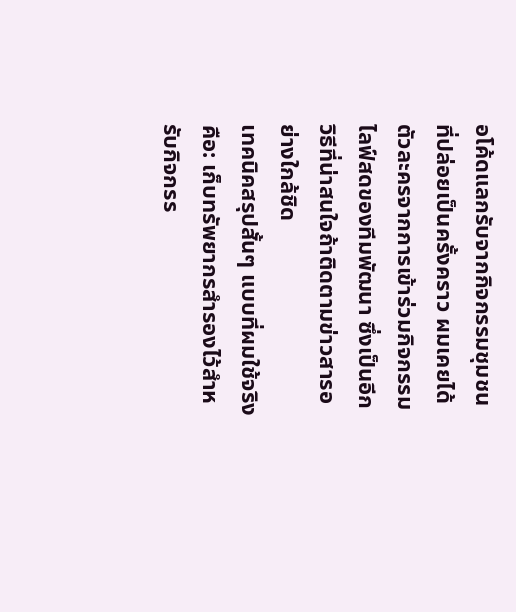อโค้ดแลกรับจากกิจกรรมชุมชนที่ปล่อยเป็นครั้งคราว ผมเคยได้ตัวละครจากการเข้าร่วมกิจกรรมไลฟ์สดของทีมพัฒนา ซึ่งเป็นอีกวิธีที่น่าสนใจถ้าติดตามข่าวสารอย่างใกล้ชิด
เทคนิคสรุปสั้นๆ แบบที่ผมใช้จริงคือ: เก็บทรัพยากรสำรองไว้สำหรับกิจกรร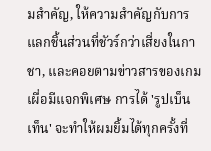มสำคัญ, ให้ความสำคัญกับการแลกชิ้นส่วนที่ชัวร์กว่าเสี่ยงในกาชา, และคอยตามข่าวสารของเกมเผื่อมีแจกพิเศษ การได้ 'รูปเบ็นเท็น' จะทำให้ผมยิ้มได้ทุกครั้งที่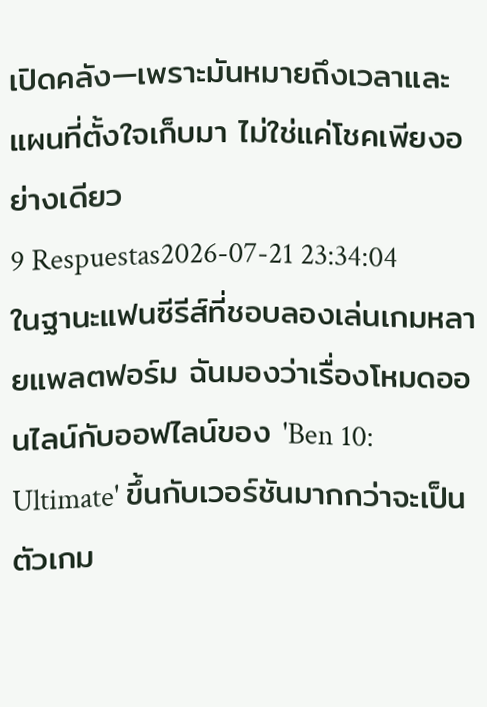เปิดคลัง—เพราะมันหมายถึงเวลาและแผนที่ตั้งใจเก็บมา ไม่ใช่แค่โชคเพียงอย่างเดียว
9 Respuestas2026-07-21 23:34:04
ในฐานะแฟนซีรีส์ที่ชอบลองเล่นเกมหลายแพลตฟอร์ม ฉันมองว่าเรื่องโหมดออนไลน์กับออฟไลน์ของ 'Ben 10: Ultimate' ขึ้นกับเวอร์ชันมากกว่าจะเป็นตัวเกม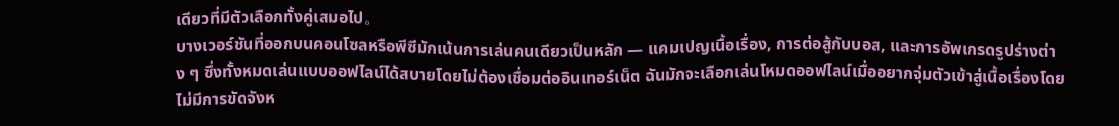เดียวที่มีตัวเลือกทั้งคู่เสมอไป。
บางเวอร์ชันที่ออกบนคอนโซลหรือพีซีมักเน้นการเล่นคนเดียวเป็นหลัก — แคมเปญเนื้อเรื่อง, การต่อสู้กับบอส, และการอัพเกรดรูปร่างต่าง ๆ ซึ่งทั้งหมดเล่นแบบออฟไลน์ได้สบายโดยไม่ต้องเชื่อมต่ออินเทอร์เน็ต ฉันมักจะเลือกเล่นโหมดออฟไลน์เมื่ออยากจุ่มตัวเข้าสู่เนื้อเรื่องโดยไม่มีการขัดจังห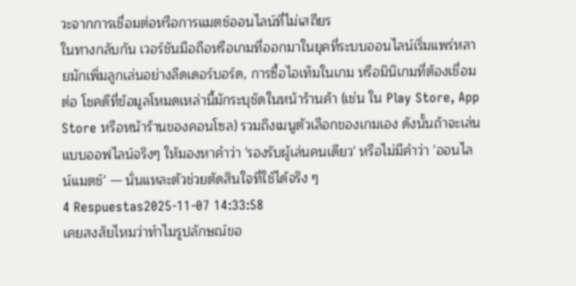วะจากการเชื่อมต่อหรือการแมตช์ออนไลน์ที่ไม่เสถียร
ในทางกลับกัน เวอร์ชันมือถือหรือเกมที่ออกมาในยุคที่ระบบออนไลน์เริ่มแพร่หลายมักเพิ่มลูกเล่นอย่างลีดเดอร์บอร์ด, การซื้อไอเท็มในเกม หรือมินิเกมที่ต้องเชื่อมต่อ โชคดีที่ข้อมูลโหมดเหล่านี้มักระบุชัดในหน้าร้านค้า (เช่น ใน Play Store, App Store หรือหน้าร้านของคอนโซล) รวมถึงเมนูตัวเลือกของเกมเอง ดังนั้นถ้าจะเล่นแบบออฟไลน์จริงๆ ให้มองหาคำว่า 'รองรับผู้เล่นคนเดียว' หรือไม่มีคำว่า 'ออนไลน์แมตช์' — นั่นแหละตัวช่วยตัดสินใจที่ใช้ได้จริง ๆ
4 Respuestas2025-11-07 14:33:58
เคยสงสัยไหมว่าทำไมรูปลักษณ์ขอ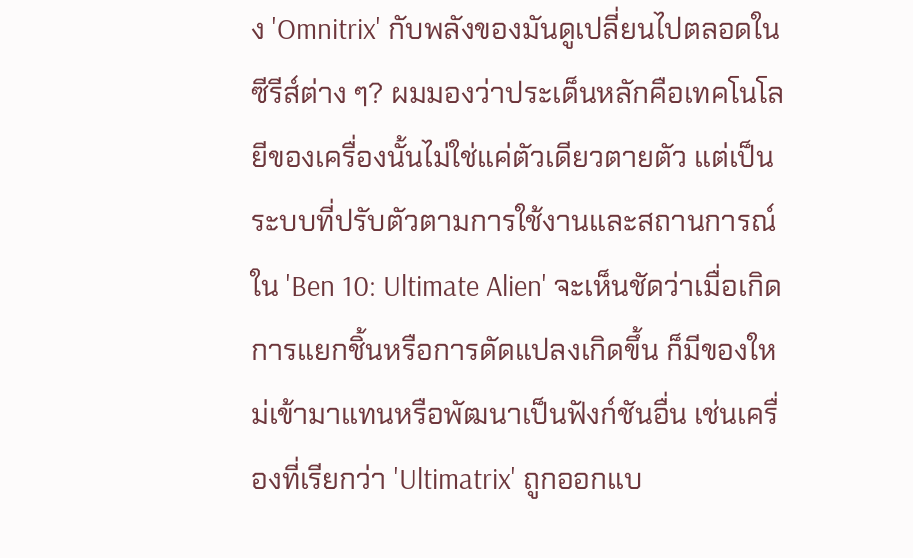ง 'Omnitrix' กับพลังของมันดูเปลี่ยนไปตลอดในซีรีส์ต่าง ๆ? ผมมองว่าประเด็นหลักคือเทคโนโลยีของเครื่องนั้นไม่ใช่แค่ตัวเดียวตายตัว แต่เป็นระบบที่ปรับตัวตามการใช้งานและสถานการณ์ ใน 'Ben 10: Ultimate Alien' จะเห็นชัดว่าเมื่อเกิดการแยกชิ้นหรือการดัดแปลงเกิดขึ้น ก็มีของใหม่เข้ามาแทนหรือพัฒนาเป็นฟังก์ชันอื่น เช่นเครื่องที่เรียกว่า 'Ultimatrix' ถูกออกแบ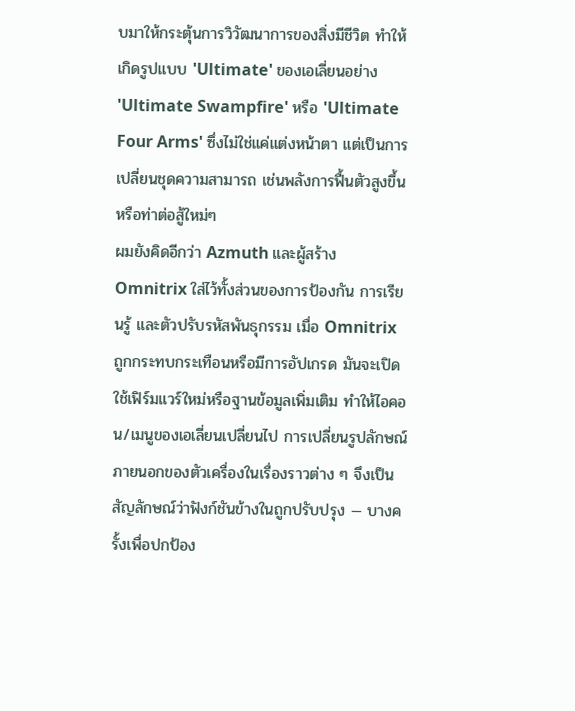บมาให้กระตุ้นการวิวัฒนาการของสิ่งมีชีวิต ทำให้เกิดรูปแบบ 'Ultimate' ของเอเลี่ยนอย่าง 'Ultimate Swampfire' หรือ 'Ultimate Four Arms' ซึ่งไม่ใช่แค่แต่งหน้าตา แต่เป็นการเปลี่ยนชุดความสามารถ เช่นพลังการฟื้นตัวสูงขึ้นหรือท่าต่อสู้ใหม่ๆ
ผมยังคิดอีกว่า Azmuth และผู้สร้าง Omnitrix ใส่ไว้ทั้งส่วนของการป้องกัน การเรียนรู้ และตัวปรับรหัสพันธุกรรม เมื่อ Omnitrix ถูกกระทบกระเทือนหรือมีการอัปเกรด มันจะเปิดใช้เฟิร์มแวร์ใหม่หรือฐานข้อมูลเพิ่มเติม ทำให้ไอคอน/เมนูของเอเลี่ยนเปลี่ยนไป การเปลี่ยนรูปลักษณ์ภายนอกของตัวเครื่องในเรื่องราวต่าง ๆ จึงเป็นสัญลักษณ์ว่าฟังก์ชันข้างในถูกปรับปรุง — บางครั้งเพื่อปกป้อง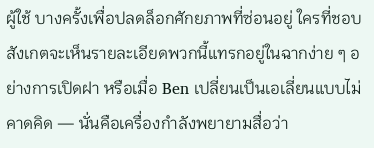ผู้ใช้ บางครั้งเพื่อปลดล็อกศักยภาพที่ซ่อนอยู่ ใครที่ชอบสังเกตจะเห็นรายละเอียดพวกนี้แทรกอยู่ในฉากง่าย ๆ อย่างการเปิดฝา หรือเมื่อ Ben เปลี่ยนเป็นเอเลี่ยนแบบไม่คาดคิด — นั่นคือเครื่องกำลังพยายามสื่อว่า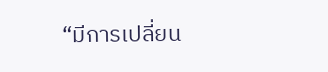“มีการเปลี่ยน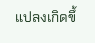แปลงเกิดขึ้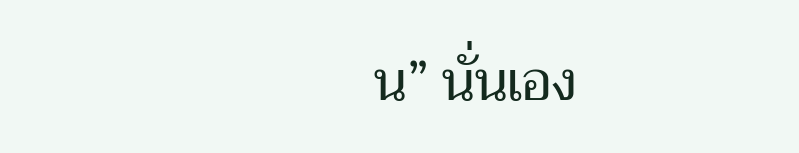น” นั่นเอง